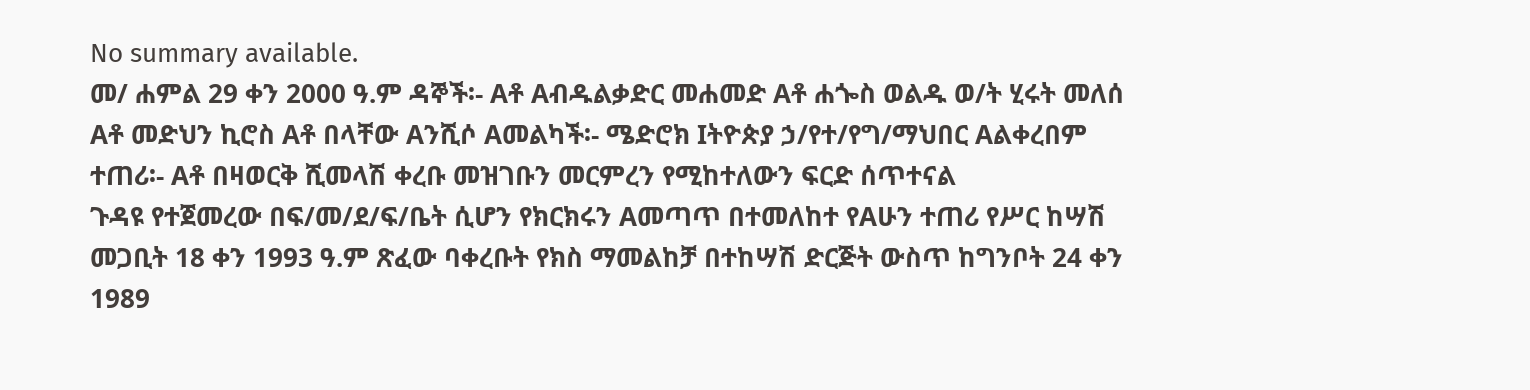No summary available.
መ/ ሐምል 29 ቀን 2000 ዓ.ም ዳኞች፡- Aቶ Aብዱልቃድር መሐመድ Aቶ ሐጐስ ወልዱ ወ/ት ሂሩት መለሰ Aቶ መድህን ኪሮስ Aቶ በላቸው Aንሺሶ Aመልካች፡- ሜድሮክ Iትዮጵያ ኃ/የተ/የግ/ማህበር Aልቀረበም ተጠሪ፡- Aቶ በዛወርቅ ሺመላሽ ቀረቡ መዝገቡን መርምረን የሚከተለውን ፍርድ ሰጥተናል
ጉዳዩ የተጀመረው በፍ/መ/ደ/ፍ/ቤት ሲሆን የክርክሩን Aመጣጥ በተመለከተ የAሁን ተጠሪ የሥር ከሣሽ መጋቢት 18 ቀን 1993 ዓ.ም ጽፈው ባቀረቡት የክስ ማመልከቻ በተከሣሽ ድርጅት ውስጥ ከግንቦት 24 ቀን 1989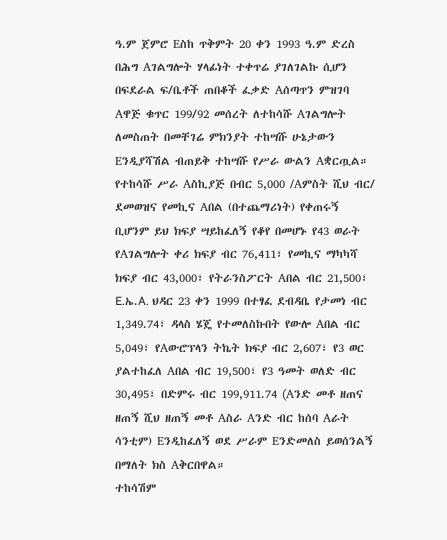ዓ.ም ጀምሮ Eስከ ጥቅምት 20 ቀን 1993 ዓ.ም ድረስ በሕግ Aገልግሎት ሃላፊነት ተቀጥሬ ያገለገልኩ ሲሆን በፍደራል ፍ/ቤቶች ጠበቆች ፈቃድ Aሰጣጥን ምዝገባ Aዋጅ ቁጥር 199/92 መሰረት ለተከሳሹ Aገልግሎት ለመስጠት በመቸገሬ ምክንያት ተከሣሹ ሁኔታውን Eንዲያሻሽል ብጠይቅ ተከሣሹ የሥራ ውልን Aቋርጧል። የተከሳሹ ሥራ Aስኪያጅ በብር 5,000 /Aምስት ሺህ ብር/ ደመወዝና የመኪና Aበል (በተጨማሪነት) የቀጠሩኝ ቢሆንም ይህ ክፍያ ሣይከፈለኝ የቆየ በመሆኑ የ43 ወራት የAገልግሎት ቀሪ ክፍያ ብር 76,411፣ የመኪና ማካካሻ ክፍያ ብር 43,000፣ የትራንስፖርት Aበል ብር 21,500፣ E.ኤ.A. ህዳር 23 ቀን 1999 በተፃፈ ደብዳቤ የታመነ ብር 1,349.74፣ ዳላስ ሄጄ የተመለስኩበት የውሎ Aበል ብር 5,049፣ የAውሮፕላን ትኬት ክፍያ ብር 2,607፣ የ3 ወር ያልተከፈለ Aበል ብር 19,500፣ የ3 ዓመት ወለድ ብር 30,495፣ በድምሩ ብር 199,911.74 (Aንድ መቶ ዘጠና ዘጠኝ ሺህ ዘጠኝ መቶ Aስራ Aንድ ብር ከሰባ Aራት ሳንቲም) Eንዲከፈለኝ ወደ ሥራም Eንድመለስ ይወሰንልኝ በማለት ክስ Aቅርበዋል።
ተከሳሽም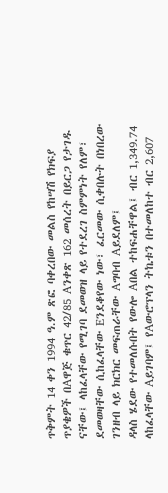ጥቅምት 14 ቀን 1994 ዓ.ም ጽፎ ባቀረበው መልስ የከሣሽ የክፍያ ጥያቄዎች በAዋጅ ቁጥር 42/85 Aንቀጽ 162 መሰረት በይርጋ የታገዱ ናቸው፤ ላከፈላቸው የሚገባ ደመወዝ ላይ የተደረገ ስምምነት የለም፣ ደመወዛቸው ሲከፈላቸው Eንደቆየው ነው፣ ፈርመው ሲቀበሉት በነበረው ገንዘብ ላይ ክርክር መፍጠራቸው Aግባብ Aይደለም፤
ዳላስ ሄደው የተመለሱበት የውሎ Aበል ተከፍሐቸዋል፤ ብር 1,349.74 ላከፈላቸው Aይገባም፤ የAውሮፕላን ትኬቱን በተመለከተ ብር 2,607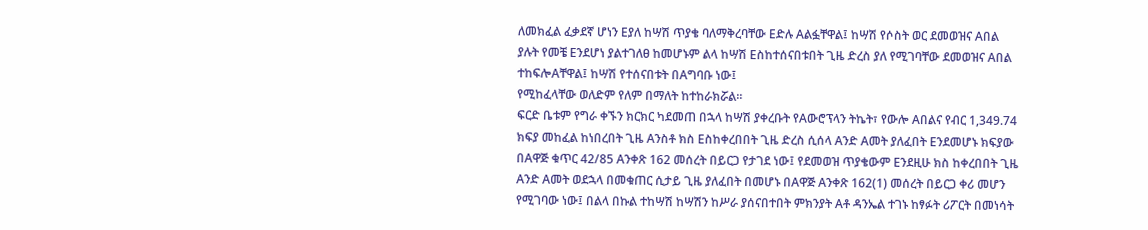ለመክፈል ፈቃደኛ ሆነን Eያለ ከሣሽ ጥያቄ ባለማቅረባቸው Eድሉ Aልፏቸዋል፤ ከሣሽ የሶስት ወር ደመወዝና Aበል ያሉት የመቼ Eንደሆነ ያልተገለፀ ከመሆኑም ልላ ከሣሽ Eስከተሰናበቱበት ጊዜ ድረስ ያለ የሚገባቸው ደመወዝና Aበል ተከፍሎAቸዋል፤ ከሣሽ የተሰናበቱት በAግባቡ ነው፤
የሚከፈላቸው ወለድም የለም በማለት ከተከራክሯል።
ፍርድ ቤቱም የግራ ቀኙን ክርክር ካደመጠ በኋላ ከሣሽ ያቀረቡት የAውሮፕላን ትኬት፣ የውሎ Aበልና የብር 1,349.74 ክፍያ መከፈል ከነበረበት ጊዜ Aንስቶ ክስ Eስከቀረበበት ጊዜ ድረስ ሲሰላ Aንድ Aመት ያለፈበት Eንደመሆኑ ክፍያው በAዋጅ ቁጥር 42/85 Aንቀጽ 162 መሰረት በይርጋ የታገደ ነው፤ የደመወዝ ጥያቄውም Eንደዚሁ ክስ ከቀረበበት ጊዜ Aንድ Aመት ወደኋላ በመቁጠር ሲታይ ጊዜ ያለፈበት በመሆኑ በAዋጅ Aንቀጽ 162(1) መሰረት በይርጋ ቀሪ መሆን የሚገባው ነው፤ በልላ በኩል ተከሣሽ ከሣሽን ከሥራ ያሰናበተበት ምክንያት Aቶ ዳንኤል ተገኑ ከፃፉት ሪፖርት በመነሳት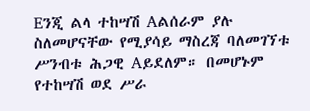Eንጂ ልላ ተከሣሽ Aልሰራም ያሉ ስለመሆናቸው የሚያሳይ ማስረጃ ባለመገኘቱ ሥንብቱ ሕጋዊ Aይደለም። በመሆኑም የተከሣሽ ወደ ሥራ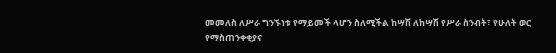መመለስ ለሥራ ግንኙነቱ የማይመች ላሆን ስለሚችል ከሣሽ ለከሣሽ የሥራ ስንብት፣ የሁለት ወር የማስጠንቀቂያና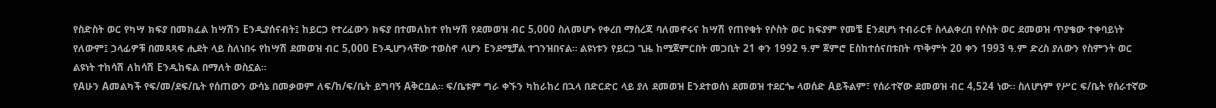የስድስት ወር የካሣ ክፍያ በመክፈል ከሣሽን Eንዲያሰናብት፤ ከይርጋ የተረፈውን ክፍያ በተመለከተ የከሣሽ የደመወዝ ብር 5,000 ስለመሆኑ የቀረበ ማስረጃ ባለመኖሩና ከሣሽ የጠየቁት የሶስት ወር ክፍያም የመቼ Eንደሆነ ተብራርቶ ስላልቀረበ የሶስት ወር ደመወዝ ጥያቄው ተቀባይነት የለውም፤ ኃላፊዎቹ በመጻጻፍ ሒደት ላይ ስለነበሩ የከሣሽ ደመወዝ ብር 5,000 Eንዲሆንላቸው ተወስኖ ላሆን Eንደሚቻል ተገንዝበናል። ልዩነቱን የይርጋ ጊዜ ከሚጀምርበት መጋቢት 21 ቀን 1992 ዓ.ም ጀምሮ Eስከተሰናበቱበት ጥቅምት 20 ቀን 1993 ዓ.ም ድረስ ያለውን የስምንት ወር ልዩነት ተከሳሽ ለከሳሽ Eንዲከፍል በማለት ወስኗል።
የAሁን Aመልካች የፍ/መ/ደፍ/ቤት የሰጠውን ውሳኔ በመቃወም ለፍ/ከ/ፍ/ቤት ይግባኝ Aቅርቧል። ፍ/ቤቱም ግራ ቀኙን ካከራከረ በኋላ በድርድር ላይ ያለ ደመወዝ Eንደተወሰነ ደመወዝ ተደርጐ ላወሰድ Aይችልም፣ የሰራተኛው ደመወዝ ብር 4,524 ነው። ስለሆነም የሥር ፍ/ቤት የሰራተኛው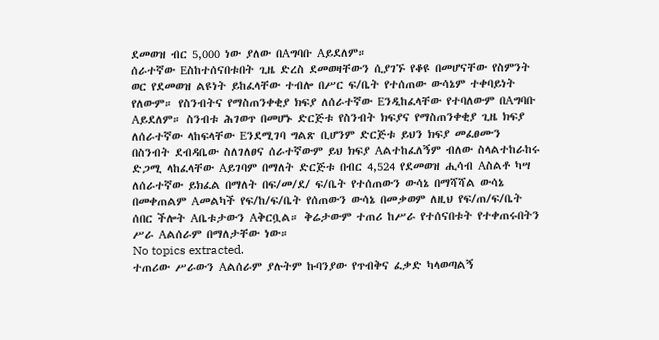ደመወዝ ብር 5,000 ነው ያለው በAግባቡ Aይደለም።
ሰራተኛው Eስከተሰናበቱበት ጊዜ ድረስ ደመወዛቸውን ሲያገኙ የቆዩ በመሆናቸው የስምንት ወር የደመወዝ ልዩነት ይከፈላቸው ተብሎ በሥር ፍ/ቤት የተሰጠው ውሳኔም ተቀባይነት የለውም። የስንብትና የማስጠንቀቂያ ክፍያ ለሰራተኛው Eንዲከፈላቸው የተባለውም በAግባቡ Aይደለም። ስንብቱ ሕገወጥ በመሆኑ ድርጅቱ የስንብት ክፍያና የማስጠንቀቂያ ጊዜ ክፍያ ለሰራተኛው ላከፍላቸው Eንደሚገባ ግልጽ ቢሆንም ድርጅቱ ይህን ክፍያ መፈፀሙን በስንብት ደብዳቤው ስለገለፀና ሰራተኛውም ይህ ክፍያ Aልተከፈለኝም ብለው ስላልተከራከሩ ድጋሚ ላከፈላቸው Aይገባም በማለት ድርጅቱ በብር 4,524 የደመወዝ ሒሳብ Aስልቶ ካሣ ለሰራተኛው ይክፈል በማለት በፍ/መ/ደ/ ፍ/ቤት የተሰጠውን ውሳኔ በማሻሻል ውሳኔ በመቀጠልም Aመልካች የፍ/ከ/ፍ/ቤት የሰጠውን ውሳኔ በመቃወም ለዚህ የፍ/ጠ/ፍ/ቤት ሰበር ችሎት Aቤቱታውን Aቅርቧል። ቅሬታውም ተጠሪ ከሥራ የተሰናበቱት የተቀጠሩበትን ሥራ Aልሰራም በማለታቸው ነው።
No topics extracted.
ተጠሪው ሥራውን Aልሰራም ያሉትም ኩባንያው የጥብቅና ፈቃድ ካላወጣልኝ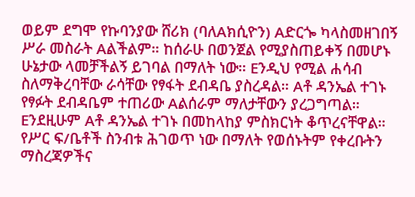ወይም ደግሞ የኩባንያው ሸሪክ (ባለAክሲዮን) Aድርጐ ካላስመዘገበኝ ሥራ መስራት Aልችልም። ከሰራሁ በወንጀል የሚያስጠይቀኝ በመሆኑ ሁኔታው ላመቻችልኝ ይገባል በማለት ነው። Eንዲህ የሚል ሐሳብ ስለማቅረባቸው ራሳቸው የፃፋት ደብዳቤ ያስረዳል። Aቶ ዳንኤል ተገኑ የፃፉት ደብዳቤም ተጠሪው Aልሰራም ማለታቸውን ያረጋግጣል። Eንደዚሁም Aቶ ዳንኤል ተገኑ በመከላከያ ምስክርነት ቆጥረናቸዋል። የሥር ፍ/ቤቶች ስንብቱ ሕገወጥ ነው በማለት የወሰኑትም የቀረቡትን ማስረጃዎችና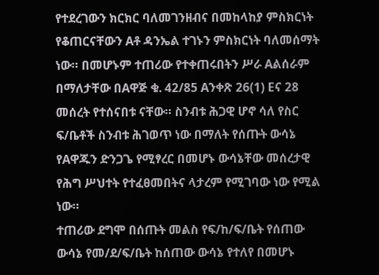የተደረገውን ክርክር ባለመገንዘብና በመከላከያ ምስክርነት የቆጠርናቸውን Aቶ ዳንኤል ተገኑን ምስክርነት ባለመሰማት ነው። በመሆኑም ተጠሪው የተቀጠሩበትን ሥራ Aልሰራም በማለታቸው በAዋጅ ቁ. 42/85 Aንቀጽ 26(1) Eና 28 መሰረት የተሰናበቱ ናቸው። ስንብቱ ሕጋዊ ሆኖ ሳለ የስር ፍ/ቤቶች ስንብቱ ሕገወጥ ነው በማለት የሰጡት ውሳኔ የAዋጁን ድንጋጌ የሚፃረር በመሆኑ ውሳኔቸው መሰረታዊ የሕግ ሥህተት የተፈፀመበትና ላታረም የሚገባው ነው የሚል ነው።
ተጠሪው ደግሞ በሰጡት መልስ የፍ/ከ/ፍ/ቤት የሰጠው ውሳኔ የመ/ደ/ፍ/ቤት ከሰጠው ውሳኔ የተለየ በመሆኑ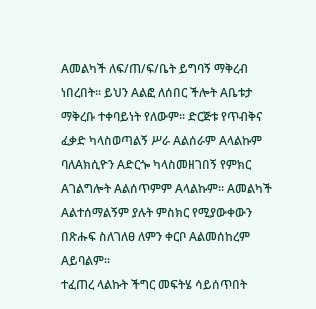Aመልካች ለፍ/ጠ/ፍ/ቤት ይግባኝ ማቅረብ ነበረበት። ይህን Aልፎ ለሰበር ችሎት Aቤቱታ ማቅረቡ ተቀባይነት የለውም። ድርጅቱ የጥብቅና ፈቃድ ካላስወጣልኝ ሥራ Aልሰራም Aላልኩም ባለAክሲዮን Aድርጐ ካላስመዘገበኝ የምክር Aገልግሎት Aልሰጥምም Aላልኩም። Aመልካች Aልተሰማልኝም ያሉት ምስክር የሚያውቀውን በጽሑፍ ስለገለፀ ለምን ቀርቦ Aልመሰከረም Aይባልም።
ተፈጠረ ላልኩት ችግር መፍትሄ ሳይሰጥበት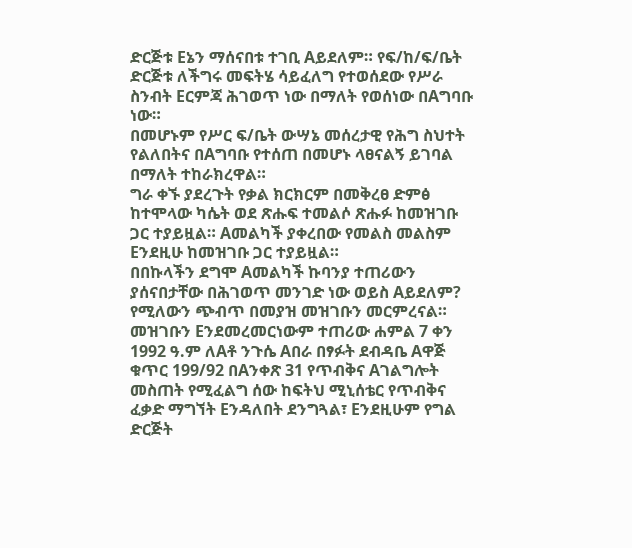ድርጅቱ Eኔን ማሰናበቱ ተገቢ Aይደለም። የፍ/ከ/ፍ/ቤት ድርጅቱ ለችግሩ መፍትሄ ሳይፈለግ የተወሰደው የሥራ ስንብት Eርምጃ ሕገወጥ ነው በማለት የወሰነው በAግባቡ ነው።
በመሆኑም የሥር ፍ/ቤት ውሣኔ መሰረታዊ የሕግ ስህተት የልለበትና በAግባቡ የተሰጠ በመሆኑ ላፀናልኝ ይገባል በማለት ተከራክረዋል።
ግራ ቀኙ ያደረጉት የቃል ክርክርም በመቅረፀ ድምፅ ከተሞላው ካሴት ወደ ጽሑፍ ተመልሶ ጽሑፉ ከመዝገቡ ጋር ተያይዟል። Aመልካች ያቀረበው የመልስ መልስም Eንደዚሁ ከመዝገቡ ጋር ተያይዟል።
በበኩላችን ደግሞ Aመልካች ኩባንያ ተጠሪውን ያሰናበታቸው በሕገወጥ መንገድ ነው ወይስ Aይደለም? የሚለውን ጭብጥ በመያዝ መዝገቡን መርምረናል።
መዝገቡን Eንደመረመርነውም ተጠሪው ሐምል 7 ቀን 1992 ዓ.ም ለAቶ ንጉሴ Aበራ በፃፉት ደብዳቤ Aዋጅ ቁጥር 199/92 በAንቀጽ 31 የጥብቅና Aገልግሎት መስጠት የሚፈልግ ሰው ከፍትህ ሚኒሰቴር የጥብቅና ፈቃድ ማግኘት Eንዳለበት ደንግጓል፣ Eንደዚሁም የግል ድርጅት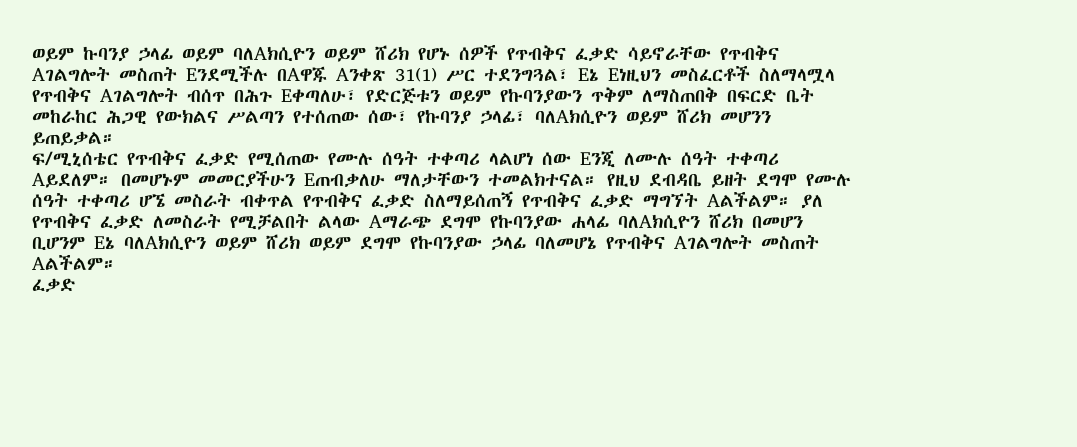ወይም ኩባንያ ኃላፊ ወይም ባለAክሲዮን ወይም ሸሪክ የሆኑ ሰዎች የጥብቅና ፈቃድ ሳይኖራቸው የጥብቅና Aገልግሎት መስጠት Eንደሚችሉ በAዋጁ Aንቀጽ 31(1) ሥር ተደንግጓል፣ Eኔ Eነዚህን መስፈርቶች ስለማላሟላ የጥብቅና Aገልግሎት ብሰጥ በሕጉ Eቀጣለሁ፣ የድርጅቱን ወይም የኩባንያውን ጥቅም ለማስጠበቅ በፍርድ ቤት መከራከር ሕጋዊ የውክልና ሥልጣን የተሰጠው ሰው፣ የኩባንያ ኃላፊ፣ ባለAክሲዮን ወይም ሸሪክ መሆንን ይጠይቃል።
ፍ/ሚኒሰቴር የጥብቅና ፈቃድ የሚሰጠው የሙሉ ሰዓት ተቀጣሪ ላልሆነ ሰው Eንጂ ለሙሉ ሰዓት ተቀጣሪ Aይደለም። በመሆኑም መመርያችሁን Eጠብቃለሁ ማለታቸውን ተመልክተናል። የዚህ ደብዳቤ ይዘት ደግሞ የሙሉ ሰዓት ተቀጣሪ ሆኜ መስራት ብቀጥል የጥብቅና ፈቃድ ስለማይሰጠኝ የጥብቅና ፈቃድ ማግኘት Aልችልም። ያለ የጥብቅና ፈቃድ ለመስራት የሚቻልበት ልላው Aማራጭ ደግሞ የኩባንያው ሐላፊ ባለAክሲዮን ሸሪክ በመሆን ቢሆንም Eኔ ባለAክሲዮን ወይም ሸሪክ ወይም ደግሞ የኩባንያው ኃላፊ ባለመሆኔ የጥብቅና Aገልግሎት መስጠት Aልችልም።
ፈቃድ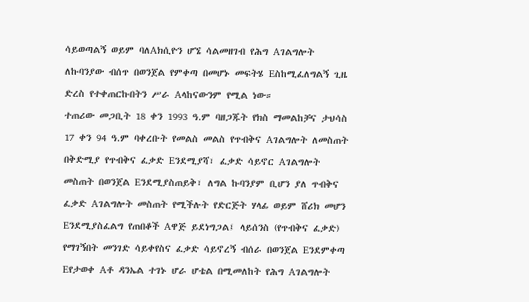ሳይወጣልኝ ወይም ባለAክሲዮን ሆኜ ሳልመዘገብ የሕግ Aገልግሎት ለኩባንያው ብሰጥ በወንጀል የምቀጣ በመሆኑ መፍትሄ Eስከሚፈለግልኝ ጊዜ ድረስ የተቀጠርኩበትን ሥራ Aላከናውንም የሚል ነው።
ተጠሪው መጋቢት 18 ቀን 1993 ዓ.ም ባዘጋጁት የክስ ማመልከቻና ታህሳስ 17 ቀን 94 ዓ.ም ባቀረቡት የመልስ መልስ የጥብቅና Aገልግሎት ለመስጠት በቅድሚያ የጥብቅና ፈቃድ Eንደሚያሻ፣ ፈቃድ ሳይኖር Aገልግሎት መስጠት በወንጀል Eንደሚያስጠይቅ፣ ለግል ኩባንያም ቢሆን ያለ ጥብቅና ፈቃድ Aገልግሎት መስጠት የሚችሉት የድርጅት ሃላፊ ወይም ሸሪክ መሆን Eንደሚያስፈልግ የጠበቆች Aዋጅ ይደነግጋል፤ ላይሰንስ (የጥብቅና ፈቃድ) የማገኝበት መንገድ ሳይቀየስና ፈቃድ ሳይኖረኝ ብሰራ በወንጀል Eንደምቀጣ Eየታወቀ Aቶ ዳንኤል ተገኑ ሆራ ሆቴል በሚመለከት የሕግ Aገልግሎት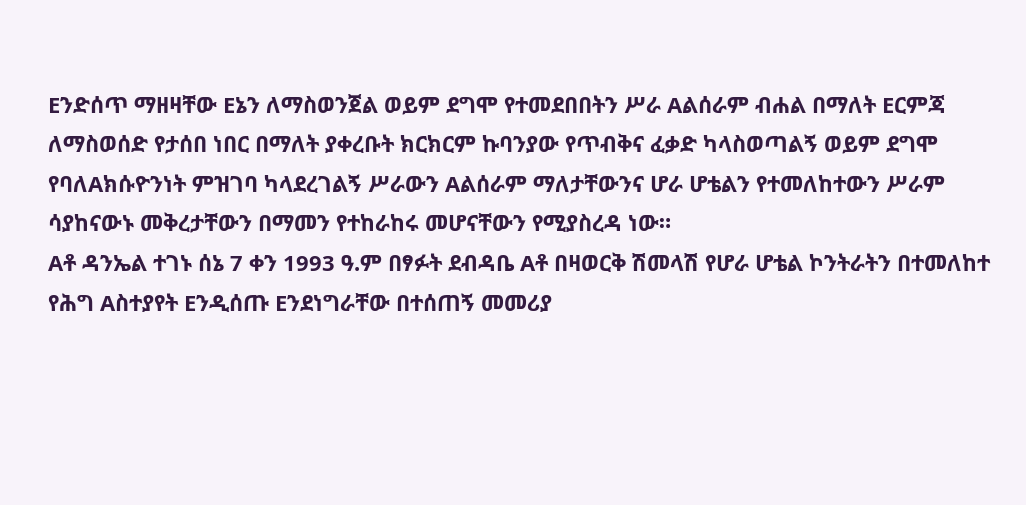Eንድሰጥ ማዘዛቸው Eኔን ለማስወንጀል ወይም ደግሞ የተመደበበትን ሥራ Aልሰራም ብሐል በማለት Eርምጃ ለማስወሰድ የታሰበ ነበር በማለት ያቀረቡት ክርክርም ኩባንያው የጥብቅና ፈቃድ ካላስወጣልኝ ወይም ደግሞ የባለAክሱዮንነት ምዝገባ ካላደረገልኝ ሥራውን Aልሰራም ማለታቸውንና ሆራ ሆቴልን የተመለከተውን ሥራም ሳያከናውኑ መቅረታቸውን በማመን የተከራከሩ መሆናቸውን የሚያስረዳ ነው።
Aቶ ዳንኤል ተገኑ ሰኔ 7 ቀን 1993 ዓ.ም በፃፉት ደብዳቤ Aቶ በዛወርቅ ሽመላሽ የሆራ ሆቴል ኮንትራትን በተመለከተ የሕግ Aስተያየት Eንዲሰጡ Eንደነግራቸው በተሰጠኝ መመሪያ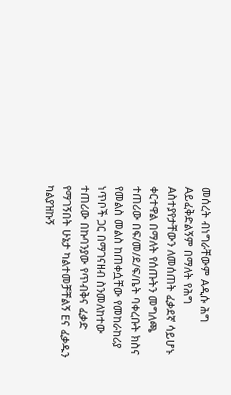መሰረት ብነግራቸውም Aዲሱ ሕግ Aይፈቅድልኝም በማለት የሕግ Aስተያየታቸውን ለመሰጠት ፈቃደኛ ሳይሆኑ ቀርተዋል በማለት የሰጡትን መግለጫ ተጠሪው በፍ/መ/ደ/ፍ/ቤት ባቀረቡት ክስና የመልስ መልስ ከጠቀሷቸው የመከራከሪያ ነጥቦች ጋር በማገናዘብ ስንመለከተው ተጠሪው በኩባንያው የጥብቅና ፈቃድ የማገኝበት ሁኔታ ካልተመቻቸልኝ Eና ፈቃዱን ካልያዝኩኝ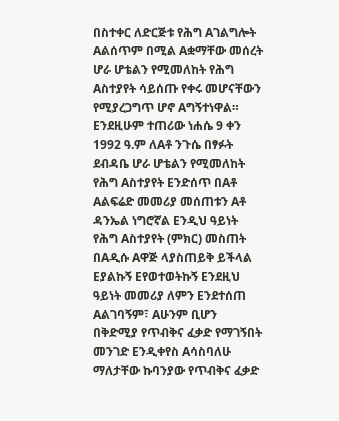በስተቀር ለድርጅቱ የሕግ Aገልግሎት Aልሰጥም በሚል Aቋማቸው መሰረት ሆራ ሆቴልን የሚመለከት የሕግ Aስተያየት ሳይሰጡ የቀሩ መሆናቸውን የሚያረጋግጥ ሆኖ Aግኝተነዋል።
Eንደዚሁም ተጠሪው ነሐሴ 9 ቀን 1992 ዓ.ም ለAቶ ንጉሴ በፃፉት ደብዳቤ ሆራ ሆቴልን የሚመለከት የሕግ Aስተያየት Eንድሰጥ በAቶ Aልፍሬድ መመሪያ መሰጠቱን Aቶ ዳንኤል ነግሮኛል Eንዲህ ዓይነት የሕግ Aስተያየት (ምክር) መስጠት በAዲሱ Aዋጅ ላያስጠይቅ ይችላል Eያልኩኝ Eየወተወትኩኝ Eንደዚህ ዓይነት መመሪያ ለምን Eንደተሰጠ Aልገባኝም፣ Aሁንም ቢሆን በቅድሚያ የጥብቅና ፈቃድ የማገኝበት መንገድ Eንዲቀየስ Aሳስባለሁ ማለታቸው ኩባንያው የጥብቅና ፈቃድ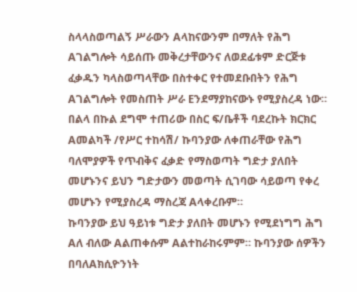ስላላስወጣልኝ ሥራውን Aላከናውንም በማለት የሕግ Aገልግሎት ሳይሰጡ መቅረታቸውንና ለወደፊቱም ድርጅቱ ፈቃዱን ካላስወጣላቸው በስተቀር የተመደቡበትን የሕግ Aገልግሎት የመስጠት ሥራ Eንደማያከናውኑ የሚያስረዳ ነው።
በልላ በኩል ደግሞ ተጠሪው በስር ፍ/ቤቶች ባደረኩት ክርክር Aመልካች /የሥር ተከሳሽ/ ኩባንያው ለቀጠራቸው የሕግ ባለሞያዎች የጥብቅና ፈቃድ የማስወጣት ግድታ ያለበት መሆኑንና ይህን ግድታውን መወጣት ሲገባው ሳይወጣ የቀረ መሆኑን የሚያስረዳ ማስረጃ Aላቀረቡም።
ኩባንያው ይህ ዓይነቱ ግድታ ያለበት መሆኑን የሚደነግግ ሕግ Aለ ብለው Aልጠቀሱም Aልተከራከሩምም። ኩባንያው ሰዎችን በባለAክሲዮንነት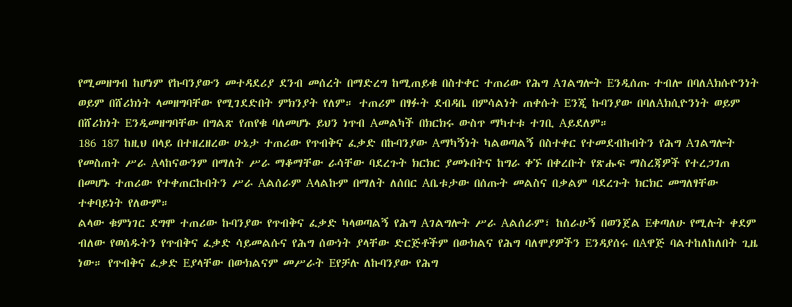የሚመዘግብ ከሆነም የኩባንያውን መተዳደሪያ ደንብ መሰረት በማድረግ ከሚጠይቁ በስተቀር ተጠሪው የሕግ Aገልግሎት Eንዲሰጡ ተብሎ በባለAክሱዮንነት ወይም በሸሪክነት ላመዘግባቸው የሚገደድበት ምክንያት የለም። ተጠሪም በፃፉት ደብዳቤ በምሳልነት ጠቀሱት Eንጂ ኩባንያው በባለAክሲዮንነት ወይም በሸሪክነት Eንዲመዘግባቸው በግልጽ የጠየቁ ባለመሆኑ ይህን ነጥብ Aመልካች በክርክሩ ውስጥ ማካተቱ ተገቢ Aይደለም።
186 187 ከዚህ በላይ በተዘረዘረው ሁኔታ ተጠሪው የጥብቅና ፈቃድ በኩባንያው Aማካኝነት ካልወጣልኝ በስተቀር የተመደብኩበትን የሕግ Aገልግሎት የመስጠት ሥራ Aላከናውንም በማለት ሥራ ማቆማቸው ራሳቸው ባደረጉት ክርክር ያመኑበትና ከግራ ቀኙ በቀረቡት የጽሑፍ ማስረጃዎች የተረጋገጠ በመሆኑ ተጠሪው የተቀጠርኩበትን ሥራ Aልሰራም Aላልኩም በማለት ለሰበር Aቤቱታው በሰጡት መልስና በቃልም ባደረጉት ክርክር መግለፃቸው ተቀባይነት የለውም።
ልላው ቁምነገር ደግሞ ተጠሪው ኩባንያው የጥብቅና ፈቃድ ካላወጣልኝ የሕግ Aገልግሎት ሥራ Aልሰራም፣ ከሰራሁኝ በወንጀል Eቀጣለሁ የሚሉት ቀደም ብለው የወሰዱትን የጥብቅና ፈቃድ ሳይመልሱና የሕግ ሰውነት ያላቸው ድርጅቶችም በውክልና የሕግ ባለሞያዎችን Eንዳያሰሩ በAዋጅ ባልተከለከለበት ጊዜ ነው። የጥብቅና ፈቃድ Eያላቸው በውክልናም መሥራት Eየቻሉ ለኩባንያው የሕግ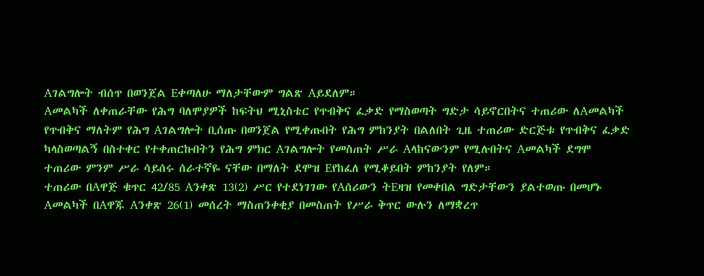Aገልግሎት ብሰጥ በወንጀል Eቀጣለሁ ማለታቸውም ግልጽ Aይደለም።
Aመልካች ለቀጠራቸው የሕግ ባለሞያዎች ከፍትህ ሚኒስቴር የጥብቅና ፈቃድ የማስወጣት ግድታ ሳይኖርበትና ተጠሪው ለAመልካች የጥብቅና ማለትም የሕግ Aገልግሎት ቢሰጡ በወንጀል የሚቀጡበት የሕግ ምከንያት በልለበት ጊዜ ተጠሪው ድርጅቱ የጥብቅና ፈቃድ ካላስወጣልኝ በስተቀር የተቀጠርኩበትን የሕግ ምክር Aገልግሎት የመስጠት ሥራ Aላከናውንም የሚሉበትና Aመልካች ደግሞ ተጠሪው ምንም ሥራ ሳይሰሩ ሰራተኛዬ ናቸው በማለት ደሞዝ Eየከፈለ የሚቆይበት ምከንያት የለም።
ተጠሪው በAዋጅ ቁጥር 42/85 Aንቀጽ 13(2) ሥር የተደነገገው የAሰሪውን ትEዛዝ የመቀበል ግድታቸውን ያልተወጡ በመሆኑ Aመልካች በAዋጁ Aንቀጽ 26(1) መሰረት ማስጠንቀቂያ በመስጠት የሥራ ቅጥር ውሉን ለማቋረጥ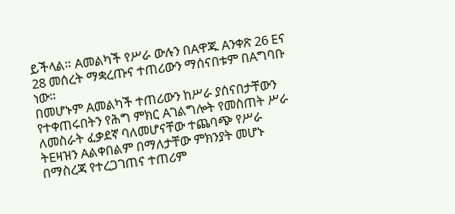ይችላል። Aመልካች የሥራ ውሉን በAዋጁ Aንቀጽ 26 Eና 28 መሰረት ማቋረጡና ተጠሪውን ማሰናበቱም በAግባቡ ነው።
በመሆኑም Aመልካች ተጠሪውን ከሥራ ያሰናበታቸውን የተቀጠሩበትን የሕግ ምክር Aገልግሎት የመስጠት ሥራ ለመስራት ፈቃደኛ ባለመሆናቸው ተጨባጭ የሥራ ትEዛዝን Aልቀበልም በማለታቸው ምክንያት መሆኑ በማስረጃ የተረጋገጠና ተጠሪም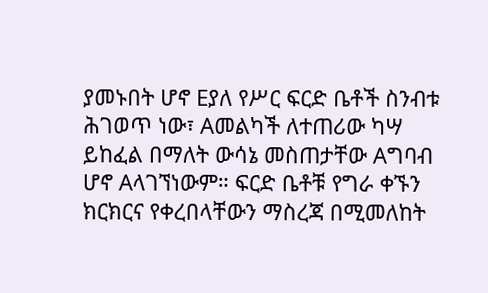ያመኑበት ሆኖ Eያለ የሥር ፍርድ ቤቶች ስንብቱ ሕገወጥ ነው፣ Aመልካች ለተጠሪው ካሣ ይከፈል በማለት ውሳኔ መስጠታቸው Aግባብ ሆኖ Aላገኘነውም። ፍርድ ቤቶቹ የግራ ቀኙን ክርክርና የቀረበላቸውን ማስረጃ በሚመለከት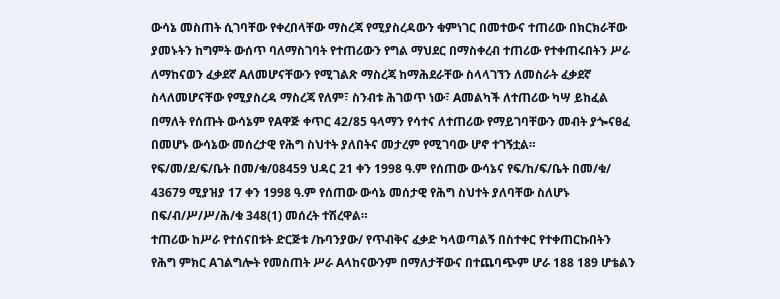ውሳኔ መስጠት ሲገባቸው የቀረበላቸው ማስረጃ የሚያስረዳውን ቁምነገር በመተውና ተጠሪው በክርክራቸው ያመኑትን ከግምት ውሰጥ ባለማስገባት የተጠሪውን የግል ማህደር በማስቀረብ ተጠሪው የተቀጠሩበትን ሥራ ለማከናወን ፈቃደኛ Aለመሆናቸውን የሚገልጽ ማስረጃ ከማሕደራቸው ስላላገኘን ለመስራት ፈቃደኛ ስላለመሆናቸው የሚያስረዳ ማስረጃ የለም፣ ስንብቱ ሕገወጥ ነው፣ Aመልካች ለተጠሪው ካሣ ይከፈል በማለት የሰጡት ውሳኔም የAዋጅ ቀጥር 42/85 ዓላማን የሳተና ለተጠሪው የማይገባቸውን መብት ያጐናፀፈ በመሆኑ ውሳኔው መሰረታዊ የሕግ ስህተት ያለበትና መታረም የሚገባው ሆኖ ተገኝቷል።
የፍ/መ/ደ/ፍ/ቤት በመ/ቁ/08459 ህዳር 21 ቀን 1998 ዓ.ም የሰጠው ውሳኔና የፍ/ከ/ፍ/ቤት በመ/ቁ/ 43679 ሚያዝያ 17 ቀን 1998 ዓ.ም የሰጠው ውሳኔ መሰታዊ የሕግ ስህተት ያለባቸው ስለሆኑ በፍ/ብ/ሥ/ሥ/ሕ/ቁ 348(1) መሰረት ተሽረዋል።
ተጠሪው ከሥራ የተሰናበቱት ድርጅቱ /ኩባንያው/ የጥብቅና ፈቃድ ካላወጣልኝ በስተቀር የተቀጠርኩበትን የሕግ ምክር Aገልግሎት የመስጠት ሥራ Aላከናውንም በማለታቸውና በተጨባጭም ሆራ 188 189 ሆቴልን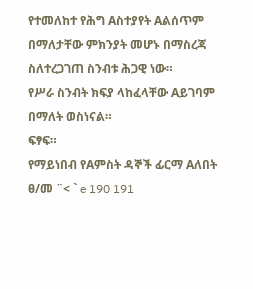የተመለከተ የሕግ Aስተያየት Aልሰጥም በማለታቸው ምክንያት መሆኑ በማስረጃ ስለተረጋገጠ ስንብቱ ሕጋዊ ነው።
የሥራ ስንብት ክፍያ ላከፈላቸው Aይገባም በማለት ወስነናል።
ፍፃፍ።
የማይነበብ የAምስት ዳኞች ፊርማ Aለበት ፀ/መ ¨< ` e 190 191